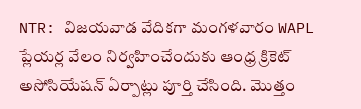NTR: విజయవాడ వేదికగా మంగళవారం WAPL ప్లేయర్ల వేలం నిర్వహించేందుకు ఆంధ్ర క్రికెట్ అసోసియేషన్ ఏర్పాట్లు పూర్తి చేసింది. మొత్తం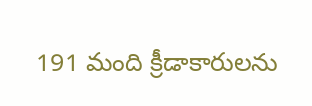191 మంది క్రీడాకారులను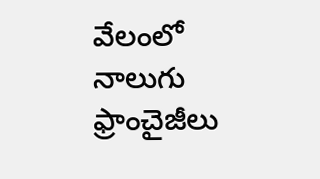వేలంలో నాలుగు ఫ్రాంచైజీలు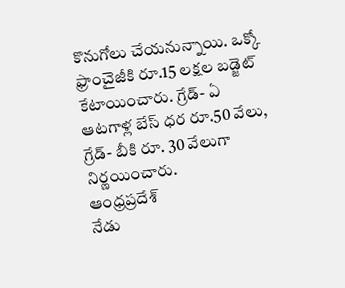కొనుగోలు చేయనున్నాయి. ఒక్కో ఫ్రాంచైజీకి రూ.15 లక్షల బడ్జెట్ కేటాయించారు. గ్రేడ్- ఏ ఆటగాళ్ల బేస్ ధర రూ.50 వేలు, గ్రేడ్- బీకి రూ. 30 వేలుగా నిర్ణయించారు.
ఆంధ్రప్రదేశ్
నేడు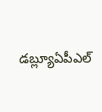డబ్ల్యూఏపీఎల్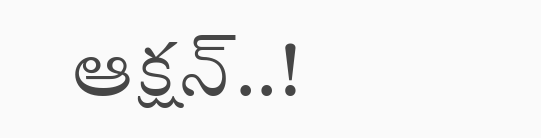ఆక్షన్..!